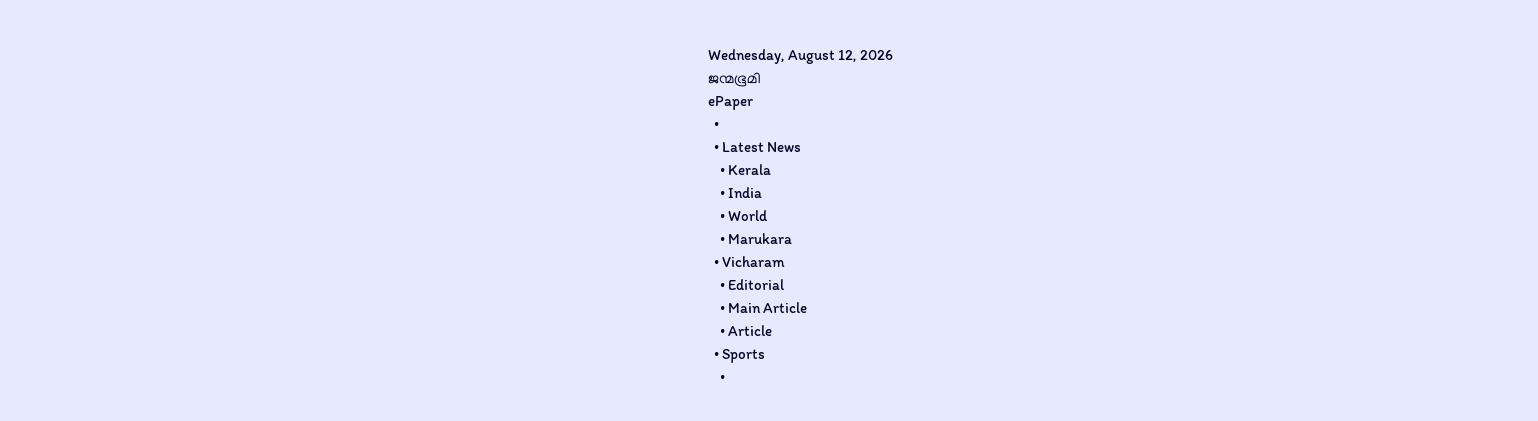Wednesday, August 12, 2026
ജന്മഭൂമി
ePaper
  •
  • Latest News
    • Kerala
    • India
    • World
    • Marukara
  • Vicharam
    • Editorial
    • Main Article
    • Article
  • Sports
    •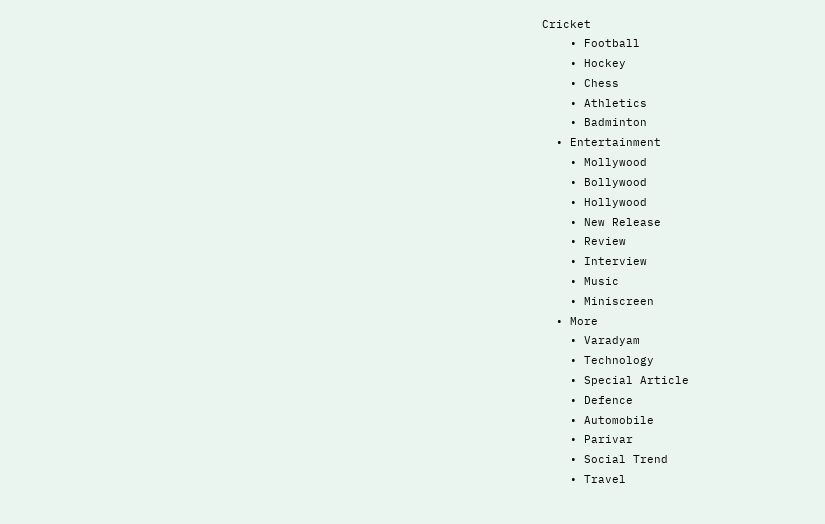Cricket
    • Football
    • Hockey
    • Chess
    • Athletics
    • Badminton
  • Entertainment
    • Mollywood
    • Bollywood
    • Hollywood
    • New Release
    • Review
    • Interview
    • Music
    • Miniscreen
  • More
    • Varadyam
    • Technology
    • Special Article
    • Defence
    • Automobile
    • Parivar
    • Social Trend
    • Travel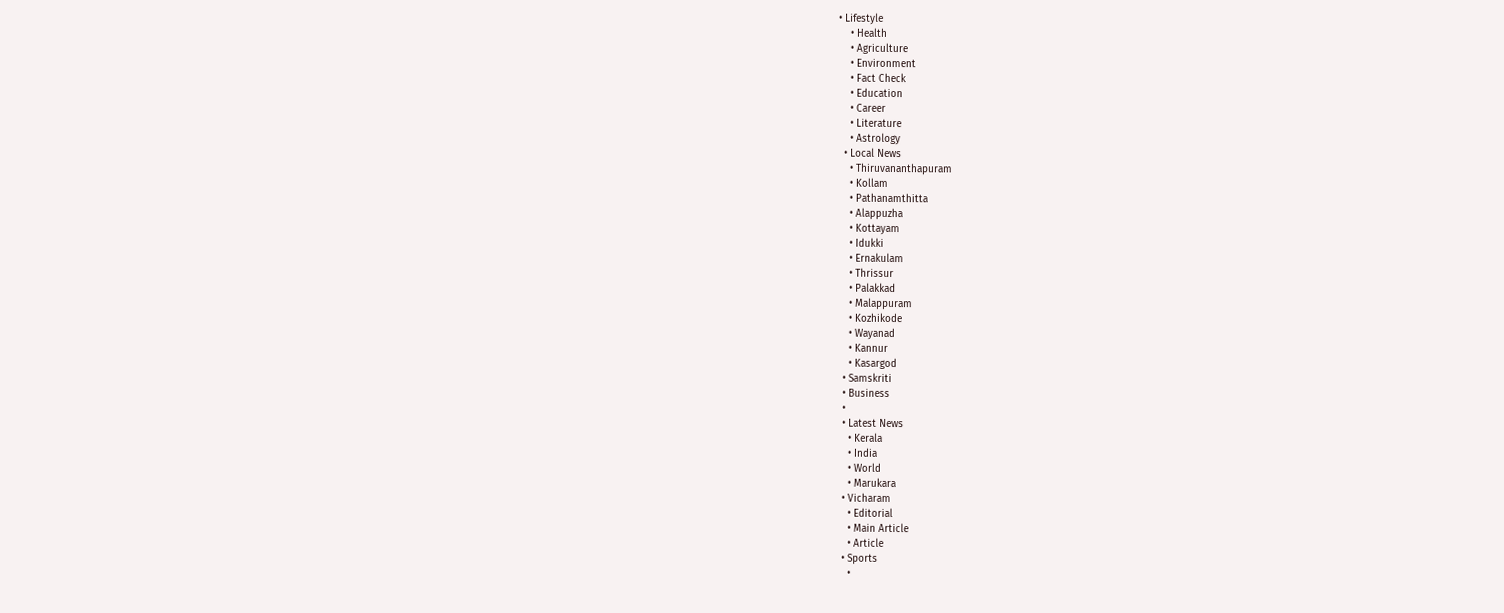• Lifestyle
    • Health
    • Agriculture
    • Environment
    • Fact Check
    • Education
    • Career
    • Literature
    • Astrology
  • Local News
    • Thiruvananthapuram
    • Kollam
    • Pathanamthitta
    • Alappuzha
    • Kottayam
    • Idukki
    • Ernakulam
    • Thrissur
    • Palakkad
    • Malappuram
    • Kozhikode
    • Wayanad
    • Kannur
    • Kasargod
  • Samskriti
  • Business
  •
  • Latest News
    • Kerala
    • India
    • World
    • Marukara
  • Vicharam
    • Editorial
    • Main Article
    • Article
  • Sports
    •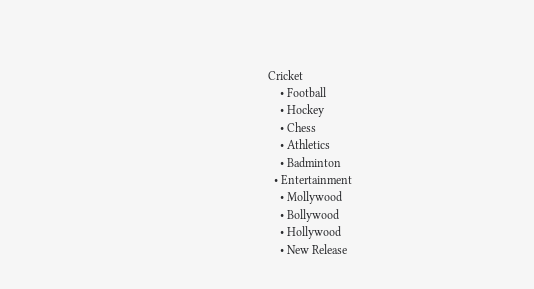Cricket
    • Football
    • Hockey
    • Chess
    • Athletics
    • Badminton
  • Entertainment
    • Mollywood
    • Bollywood
    • Hollywood
    • New Release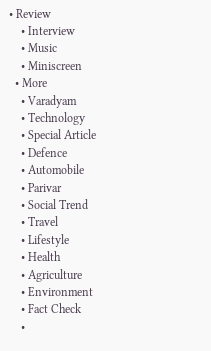• Review
    • Interview
    • Music
    • Miniscreen
  • More
    • Varadyam
    • Technology
    • Special Article
    • Defence
    • Automobile
    • Parivar
    • Social Trend
    • Travel
    • Lifestyle
    • Health
    • Agriculture
    • Environment
    • Fact Check
    •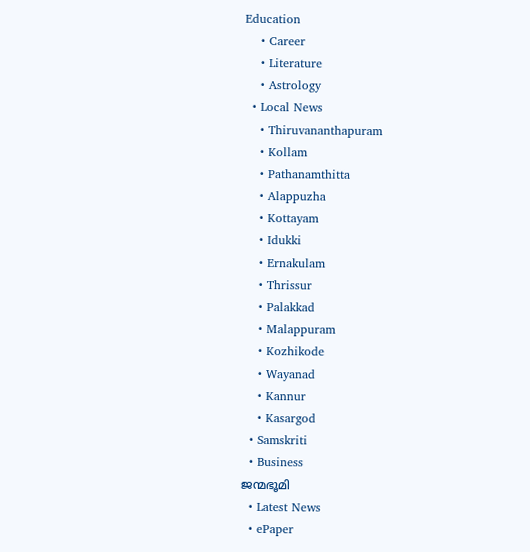Education
    • Career
    • Literature
    • Astrology
  • Local News
    • Thiruvananthapuram
    • Kollam
    • Pathanamthitta
    • Alappuzha
    • Kottayam
    • Idukki
    • Ernakulam
    • Thrissur
    • Palakkad
    • Malappuram
    • Kozhikode
    • Wayanad
    • Kannur
    • Kasargod
  • Samskriti
  • Business
ജന്മഭൂമി
  • Latest News
  • ePaper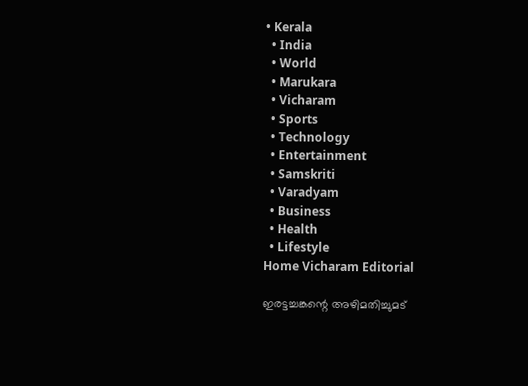• Kerala
  • India
  • World
  • Marukara
  • Vicharam
  • Sports
  • Technology
  • Entertainment
  • Samskriti
  • Varadyam
  • Business
  • Health
  • Lifestyle
Home Vicharam Editorial

ഇരട്ടച്ചങ്കന്റെ അഴിമതിച്ചുമട്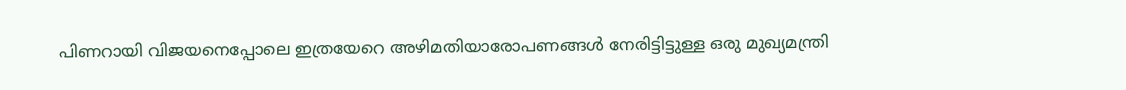പിണറായി വിജയനെപ്പോലെ ഇത്രയേറെ അഴിമതിയാരോപണങ്ങള്‍ നേരിട്ടിട്ടുള്ള ഒരു മുഖ്യമന്ത്രി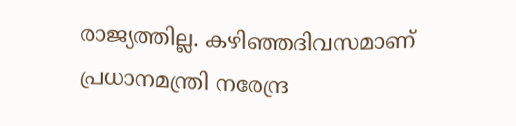രാജ്യത്തില്ല. കഴിഞ്ഞദിവസമാണ് പ്രധാനമന്ത്രി നരേന്ദ്ര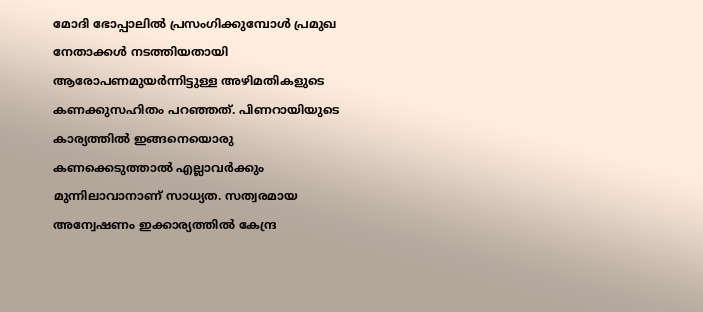മോദി ഭോപ്പാലില്‍ പ്രസംഗിക്കുമ്പോള്‍ പ്രമുഖ നേതാക്കള്‍ നടത്തിയതായി ആരോപണമുയര്‍ന്നിട്ടുള്ള അഴിമതികളുടെ കണക്കുസഹിതം പറഞ്ഞത്. പിണറായിയുടെ കാര്യത്തില്‍ ഇങ്ങനെയൊരു കണക്കെടുത്താല്‍ എല്ലാവര്‍ക്കും മുന്നിലാവാനാണ് സാധ്യത. സത്വരമായ അന്വേഷണം ഇക്കാര്യത്തില്‍ കേന്ദ്ര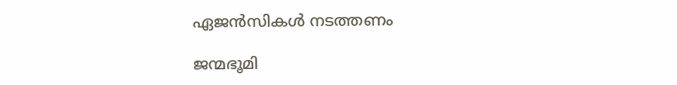ഏജന്‍സികള്‍ നടത്തണം

ജന്മഭൂമി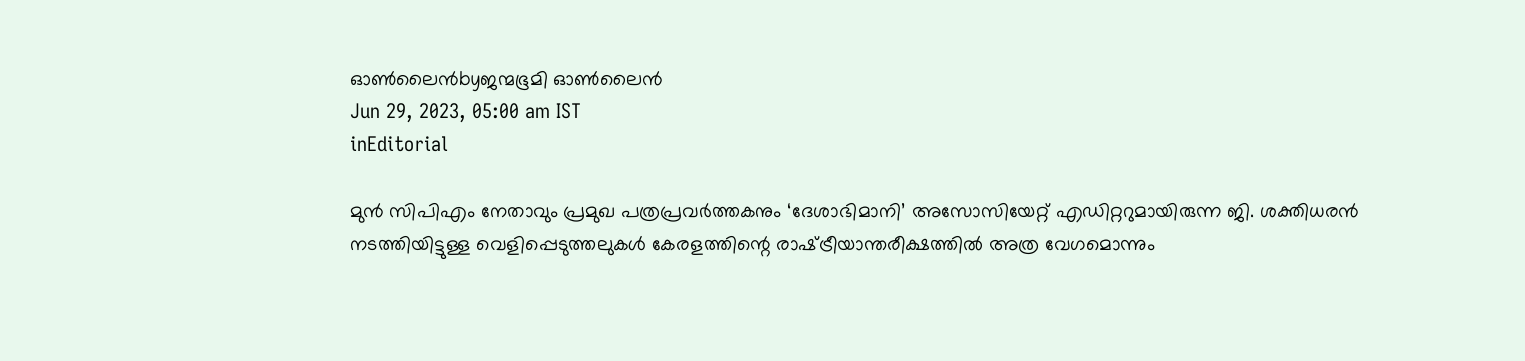ഓണ്‍ലൈന്‍byജന്മഭൂമി ഓണ്‍ലൈന്‍
Jun 29, 2023, 05:00 am IST
inEditorial

മുന്‍ സിപിഎം നേതാവും പ്രമുഖ പത്രപ്രവര്‍ത്തകനും ‘ദേശാഭിമാനി’ അസോസിയേറ്റ് എഡിറ്ററുമായിരുന്ന ജി. ശക്തിധരന്‍ നടത്തിയിട്ടുള്ള വെളിപ്പെടുത്തലുകള്‍ കേരളത്തിന്റെ രാഷ്‌ട്രീയാന്തരീക്ഷത്തില്‍ അത്ര വേഗമൊന്നും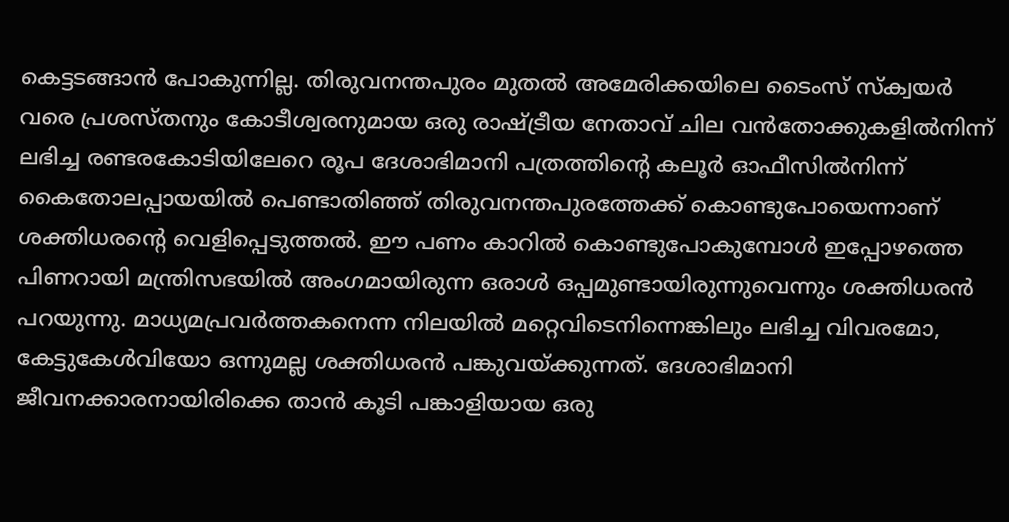കെട്ടടങ്ങാന്‍ പോകുന്നില്ല. തിരുവനന്തപുരം മുതല്‍ അമേരിക്കയിലെ ടൈംസ് സ്‌ക്വയര്‍ വരെ പ്രശസ്തനും കോടീശ്വരനുമായ ഒരു രാഷ്‌ട്രീയ നേതാവ് ചില വന്‍തോക്കുകളില്‍നിന്ന് ലഭിച്ച രണ്ടരകോടിയിലേറെ രൂപ ദേശാഭിമാനി പത്രത്തിന്റെ കലൂര്‍ ഓഫീസില്‍നിന്ന് കൈതോലപ്പായയില്‍ പെണ്ടാതിഞ്ഞ് തിരുവനന്തപുരത്തേക്ക് കൊണ്ടുപോയെന്നാണ് ശക്തിധരന്റെ വെളിപ്പെടുത്തല്‍. ഈ പണം കാറില്‍ കൊണ്ടുപോകുമ്പോള്‍ ഇപ്പോഴത്തെ പിണറായി മന്ത്രിസഭയില്‍ അംഗമായിരുന്ന ഒരാള്‍ ഒപ്പമുണ്ടായിരുന്നുവെന്നും ശക്തിധരന്‍ പറയുന്നു. മാധ്യമപ്രവര്‍ത്തകനെന്ന നിലയില്‍ മറ്റെവിടെനിന്നെങ്കിലും ലഭിച്ച വിവരമോ, കേട്ടുകേള്‍വിയോ ഒന്നുമല്ല ശക്തിധരന്‍ പങ്കുവയ്‌ക്കുന്നത്. ദേശാഭിമാനി ജീവനക്കാരനായിരിക്കെ താന്‍ കൂടി പങ്കാളിയായ ഒരു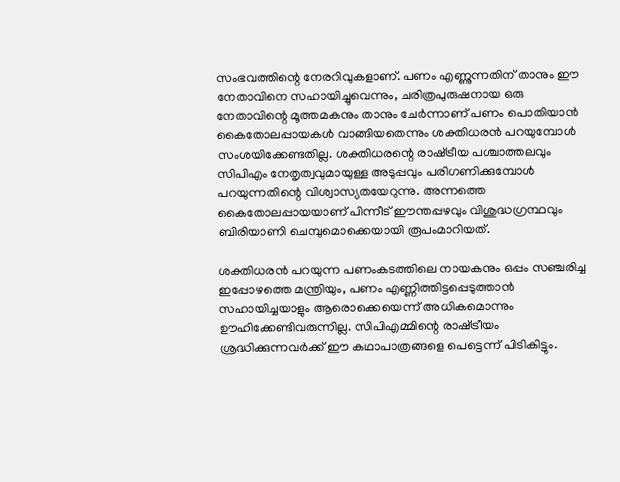സംഭവത്തിന്റെ നേരറിവുകളാണ്. പണം എണ്ണുന്നതിന് താനും ഈ നേതാവിനെ സഹായിച്ചുവെന്നും, ചരിത്രപുരുഷനായ ഒരു നേതാവിന്റെ മൂത്തമകനും താനും ചേര്‍ന്നാണ് പണം പൊതിയാന്‍ കൈതോലപ്പായകള്‍ വാങ്ങിയതെന്നും ശക്തിധരന്‍ പറയുമ്പോള്‍ സംശയിക്കേണ്ടതില്ല. ശക്തിധരന്റെ രാഷ്‌ട്രീയ പശ്ചാത്തലവും സിപിഎം നേതൃത്വവുമായുള്ള അടുപ്പവും പരിഗണിക്കുമ്പോള്‍ പറയുന്നതിന്റെ വിശ്വാസ്യതയേറുന്നു. അന്നത്തെ കൈതോലപ്പായയാണ് പിന്നീട് ഈന്തപ്പഴവും വിശുദ്ധഗ്രന്ഥവും ബിരിയാണി ചെമ്പുമൊക്കെയായി രൂപംമാറിയത്.

ശക്തിധരന്‍ പറയുന്ന പണംകടത്തിലെ നായകനും ഒപ്പം സഞ്ചരിച്ച ഇപ്പോഴത്തെ മന്ത്രിയും, പണം എണ്ണിത്തിട്ടപ്പെടുത്താന്‍ സഹായിച്ചയാളും ആരൊക്കെയെന്ന് അധികമൊന്നും ഊഹിക്കേണ്ടിവരുന്നില്ല. സിപിഎമ്മിന്റെ രാഷ്‌ട്രീയം ശ്രദ്ധിക്കുന്നവര്‍ക്ക് ഈ കഥാപാത്രങ്ങളെ പെട്ടെന്ന് പിടികിട്ടും.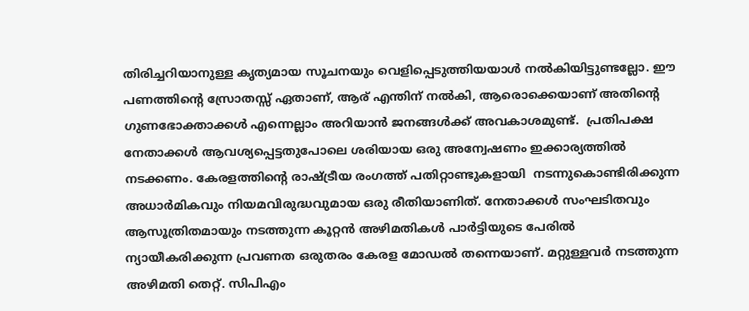തിരിച്ചറിയാനുള്ള കൃത്യമായ സൂചനയും വെളിപ്പെടുത്തിയയാള്‍ നല്‍കിയിട്ടുണ്ടല്ലോ. ഈ പണത്തിന്റെ സ്രോതസ്സ് ഏതാണ്, ആര് എന്തിന് നല്‍കി, ആരൊക്കെയാണ് അതിന്റെ ഗുണഭോക്താക്കള്‍ എന്നെല്ലാം അറിയാന്‍ ജനങ്ങള്‍ക്ക് അവകാശമുണ്ട്.  പ്രതിപക്ഷ നേതാക്കള്‍ ആവശ്യപ്പെട്ടതുപോലെ ശരിയായ ഒരു അന്വേഷണം ഇക്കാര്യത്തില്‍ നടക്കണം. കേരളത്തിന്റെ രാഷ്‌ട്രീയ രംഗത്ത് പതിറ്റാണ്ടുകളായി  നടന്നുകൊണ്ടിരിക്കുന്ന അധാര്‍മികവും നിയമവിരുദ്ധവുമായ ഒരു രീതിയാണിത്. നേതാക്കള്‍ സംഘടിതവും ആസൂത്രിതമായും നടത്തുന്ന കൂറ്റന്‍ അഴിമതികള്‍ പാര്‍ട്ടിയുടെ പേരില്‍ ന്യായീകരിക്കുന്ന പ്രവണത ഒരുതരം കേരള മോഡല്‍ തന്നെയാണ്. മറ്റുള്ളവര്‍ നടത്തുന്ന അഴിമതി തെറ്റ്. സിപിഎം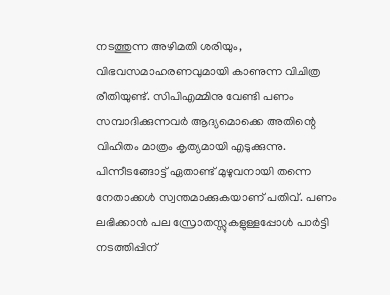നടത്തുന്ന അഴിമതി ശരിയും, വിഭവസമാഹരണവുമായി കാണുന്ന വിചിത്ര രീതിയുണ്ട്. സിപിഎമ്മിനു വേണ്ടി പണം സമ്പാദിക്കുന്നവര്‍ ആദ്യമൊക്കെ അതിന്റെ വിഹിതം മാത്രം കൃത്യമായി എടുക്കുന്നു. പിന്നീടങ്ങോട്ട് ഏതാണ്ട് മുഴുവനായി തന്നെ നേതാക്കള്‍ സ്വന്തമാക്കുകയാണ് പതിവ്. പണം ലഭിക്കാന്‍ പല സ്രോതസ്സുകളുള്ളപ്പോള്‍ പാര്‍ട്ടി നടത്തിപ്പിന്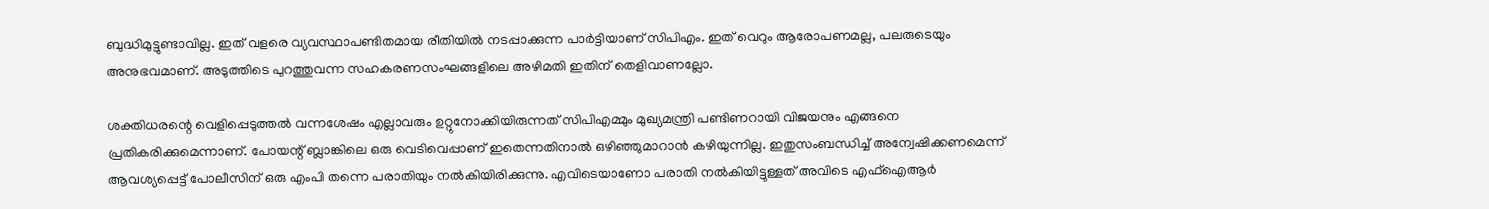ബുദ്ധിമുട്ടുണ്ടാവില്ല. ഇത് വളരെ വ്യവസ്ഥാപണ്ടിതമായ രീതിയില്‍ നടപ്പാക്കുന്ന പാര്‍ട്ടിയാണ് സിപിഎം. ഇത് വെറും ആരോപണമല്ല, പലരുടെയും അനുഭവമാണ്. അടുത്തിടെ പുറത്തുവന്ന സഹകരണസംഘങ്ങളിലെ അഴിമതി ഇതിന് തെളിവാണല്ലോ.

ശക്തിധരന്റെ വെളിപ്പെടുത്തല്‍ വന്നശേഷം എല്ലാവരും ഉറ്റുനോക്കിയിരുന്നത് സിപിഎമ്മും മുഖ്യമന്ത്രി പണ്ടിണറായി വിജയനും എങ്ങനെ പ്രതികരിക്കുമെന്നാണ്. പോയന്റ് ബ്ലാങ്കിലെ ഒരു വെടിവെപ്പാണ് ഇതെന്നതിനാല്‍ ഒഴിഞ്ഞുമാറാന്‍ കഴിയുന്നില്ല. ഇതുസംബന്ധിച്ച് അന്വേഷിക്കണമെന്ന് ആവശ്യപ്പെട്ട് പോലീസിന് ഒരു എംപി തന്നെ പരാതിയും നല്‍കിയിരിക്കുന്നു. എവിടെയാണോ പരാതി നല്‍കിയിട്ടുള്ളത് അവിടെ എഫ്‌ഐആര്‍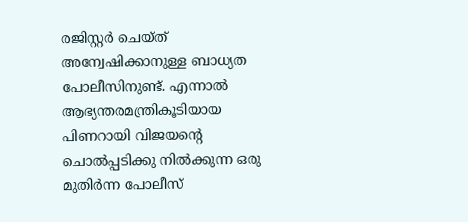രജിസ്റ്റര്‍ ചെയ്ത് അന്വേഷിക്കാനുള്ള ബാധ്യത പോലീസിനുണ്ട്. എന്നാല്‍ ആഭ്യന്തരമന്ത്രികൂടിയായ പിണറായി വിജയന്റെ ചൊല്‍പ്പടിക്കു നില്‍ക്കുന്ന ഒരു മുതിര്‍ന്ന പോലീസ്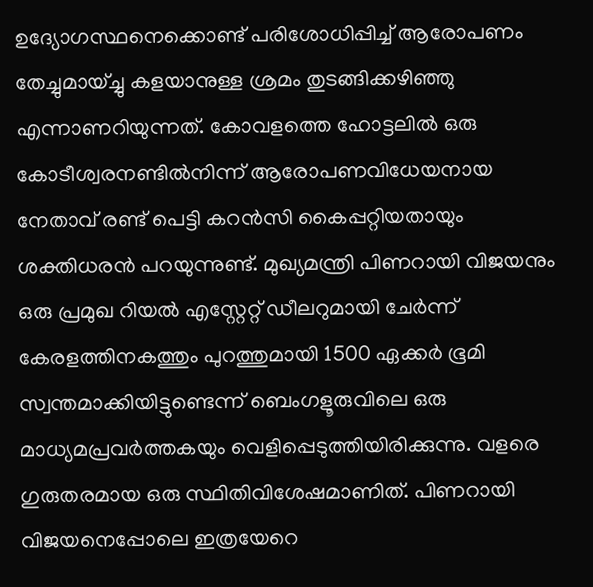ഉദ്യോഗസ്ഥനെക്കൊണ്ട് പരിശോധിപ്പിച്ച് ആരോപണം തേച്ചുമായ്ച്ചു കളയാനുള്ള ശ്രമം തുടങ്ങിക്കഴിഞ്ഞു എന്നാണറിയുന്നത്. കോവളത്തെ ഹോട്ടലില്‍ ഒരു കോടീശ്വരനണ്ടില്‍നിന്ന് ആരോപണവിധേയനായ നേതാവ് രണ്ട് പെട്ടി കറന്‍സി കൈപ്പറ്റിയതായും ശക്തിധരന്‍ പറയുന്നുണ്ട്. മുഖ്യമന്ത്രി പിണറായി വിജയനും ഒരു പ്രമുഖ റിയല്‍ എസ്റ്റേറ്റ് ഡീലറുമായി ചേര്‍ന്ന് കേരളത്തിനകത്തും പുറത്തുമായി 1500 ഏക്കര്‍ ഭൂമി സ്വന്തമാക്കിയിട്ടുണ്ടെന്ന് ബെംഗളൂരുവിലെ ഒരു മാധ്യമപ്രവര്‍ത്തകയും വെളിപ്പെടുത്തിയിരിക്കുന്നു. വളരെ ഗുരുതരമായ ഒരു സ്ഥിതിവിശേഷമാണിത്. പിണറായി  വിജയനെപ്പോലെ ഇത്രയേറെ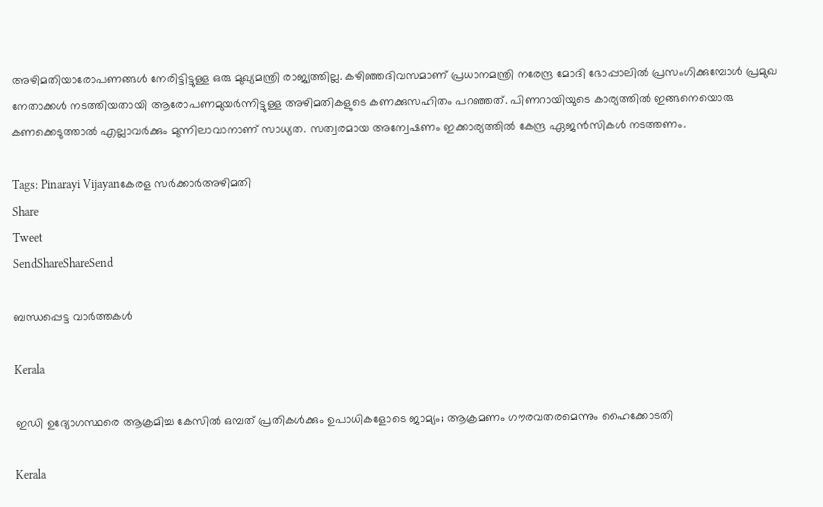അഴിമതിയാരോപണങ്ങള്‍ നേരിട്ടിട്ടുള്ള ഒരു മുഖ്യമന്ത്രി രാജ്യത്തില്ല. കഴിഞ്ഞദിവസമാണ് പ്രധാനമന്ത്രി നരേന്ദ്ര മോദി ഭോപ്പാലില്‍ പ്രസംഗിക്കുമ്പോള്‍ പ്രമുഖ നേതാക്കള്‍ നടത്തിയതായി ആരോപണമുയര്‍ന്നിട്ടുള്ള അഴിമതികളുടെ കണക്കുസഹിതം പറഞ്ഞത്. പിണറായിയുടെ കാര്യത്തില്‍ ഇങ്ങനെയൊരു കണക്കെടുത്താല്‍ എല്ലാവര്‍ക്കും മുന്നിലാവാനാണ് സാധ്യത. സത്വരമായ അന്വേഷണം ഇക്കാര്യത്തില്‍ കേന്ദ്ര ഏജന്‍സികള്‍ നടത്തണം.

Tags: Pinarayi Vijayanകേരള സര്‍ക്കാര്‍അഴിമതി
Share
Tweet
SendShareShareSend

ബന്ധപ്പെട്ട വാര്‍ത്തകള്‍

Kerala

ഇഡി ഉദ്യോഗസ്ഥരെ ആക്രമിച്ച കേസിൽ ഒമ്പത് പ്രതികള്‍ക്കും ഉപാധികളോടെ ജാമ്യം; ആക്രമണം ഗൗരവതരമെന്നും ഹൈക്കോടതി

Kerala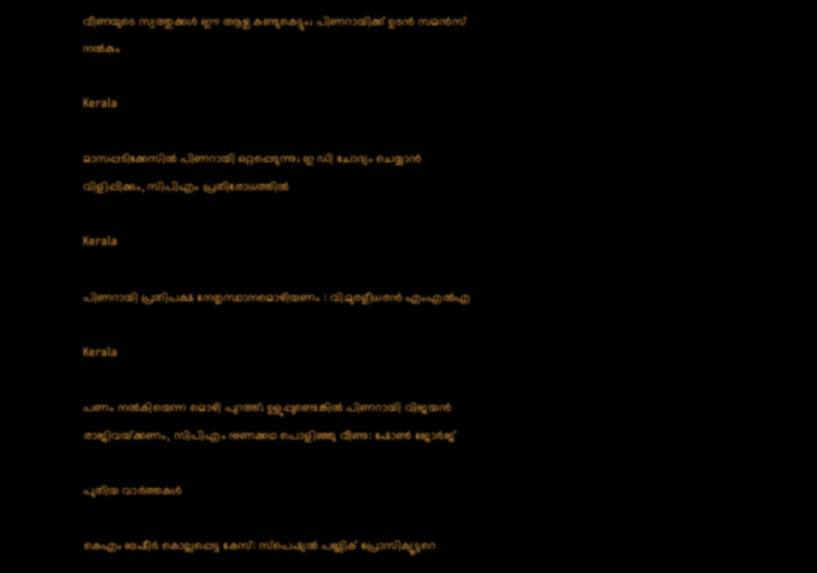വീണയുടെ സ്വത്തുക്കള്‍ ഈ ആഴ്ച കണ്ടുകെട്ടും; പിണറായിക്ക് ഉടന്‍ സമന്‍സ് നല്‍കും

Kerala

മാസപ്പടിക്കേസില്‍ പിണറായി ഒറ്റപ്പെടുന്നു; ഇ ഡി ചോദ്യം ചെയ്യാന്‍ വിളിപ്പിക്കും, സിപിഎം പ്രതിരോധത്തില്‍

Kerala

പിണറായി പ്രതിപക്ഷ നേതൃസ്ഥാനമൊഴിയണം : വി.മുരളീധരന്‍ എംഎല്‍എ

Kerala

പണം നൽകിയെന്ന മൊഴി പുറത്ത്; ഉളുപ്പുണ്ടെങ്കിൽ പിണറായി വിജയൻ രാജിവയ്‌ക്കണം, സിപിഎം നുണക്കഥ പൊളിഞ്ഞു വീണു: ഷോൺ ജോർജ്

പുതിയ വാര്‍ത്തകള്‍

കെഎം ബഷീര്‍ കൊല്ലപ്പെട്ട കേസ്: സ്പെഷ്യല്‍ പബ്ലിക് പ്രോസിക്യൂട്ടറെ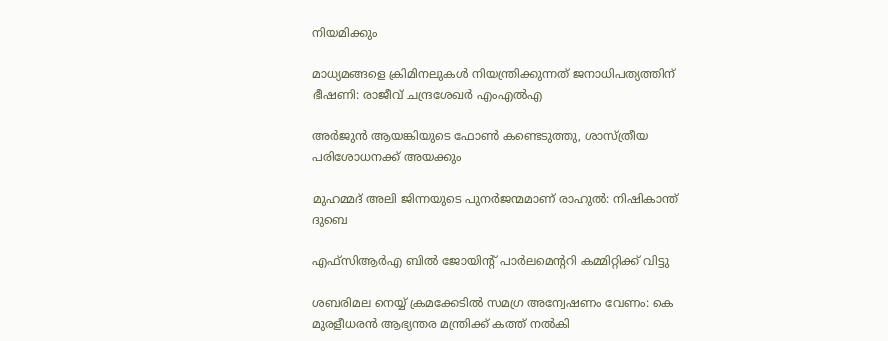നിയമിക്കും

മാധ്യമങ്ങളെ ക്രിമിനലുകള്‍ നിയന്ത്രിക്കുന്നത് ജനാധിപത്യത്തിന് ഭീഷണി: രാജീവ് ചന്ദ്രശേഖര്‍ എംഎല്‍എ

അര്‍ജുന്‍ ആയങ്കിയുടെ ഫോണ്‍ കണ്ടെടുത്തു, ശാസ്ത്രീയ പരിശോധനക്ക് അയക്കും

മുഹമ്മദ് അലി ജിന്നയുടെ പുനർജന്മമാണ് രാഹുൽ: നിഷികാന്ത് ദുബെ

എഫ്‌സിആർഎ ബിൽ ജോയിന്റ് പാർലമെന്ററി കമ്മിറ്റിക്ക് വിട്ടു

ശബരിമല നെയ്യ് ക്രമക്കേടില്‍ സമഗ്ര അന്വേഷണം വേണം: കെ മുരളീധരന്‍ ആഭ്യന്തര മന്ത്രിക്ക് കത്ത് നല്‍കി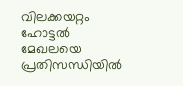വിലക്കയറ്റം ഹോട്ടല്‍ മേഖലയെ പ്രതിസന്ധിയില്‍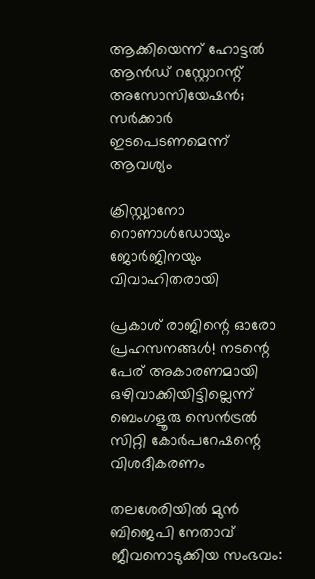ആക്കിയെന്ന് ഹോട്ടല്‍ ആന്‍ഡ് റസ്റ്റോറന്റ് അസോസിയേഷന്‍; സര്‍ക്കാര്‍ ഇടപെടണമെന്ന് ആവശ്യം

ക്രിസ്റ്റ്യാനോ റൊണാള്‍ഡോയും ജോര്‍ജിനയും വിവാഹിതരായി

പ്രകാശ് രാജിന്റെ ഓരോ പ്രഹസനങ്ങള്‍! നടന്റെ പേര് അകാരണമായി ഒഴിവാക്കിയിട്ടില്ലെന്ന് ബെംഗളൂരു സെൻട്രൽ സിറ്റി കോർപറേഷന്റെ വിശദീകരണം

തലശേരിയിൽ മുൻ ബിജെപി നേതാവ് ജീവനൊടുക്കിയ സംഭവം: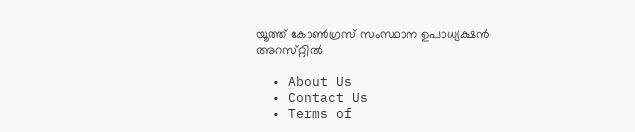യൂത്ത്‌ കോൺഗ്രസ് സംസ്ഥാന ഉപാധ്യക്ഷൻ  അറസ്‌റ്റിൽ

  • About Us
  • Contact Us
  • Terms of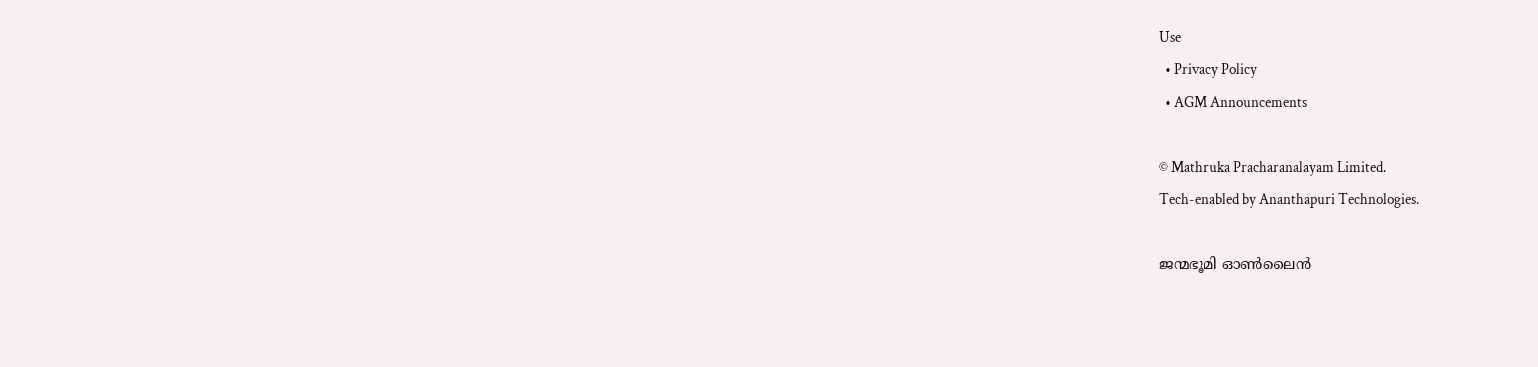Use
  • Privacy Policy
  • AGM Announcements

© Mathruka Pracharanalayam Limited.
Tech-enabled by Ananthapuri Technologies.

ജന്മഭൂമി ഓണ്‍ലൈന്‍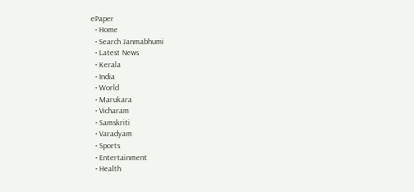ePaper
  • Home
  • Search Janmabhumi
  • Latest News
  • Kerala
  • India
  • World
  • Marukara
  • Vicharam
  • Samskriti
  • Varadyam
  • Sports
  • Entertainment
  • Health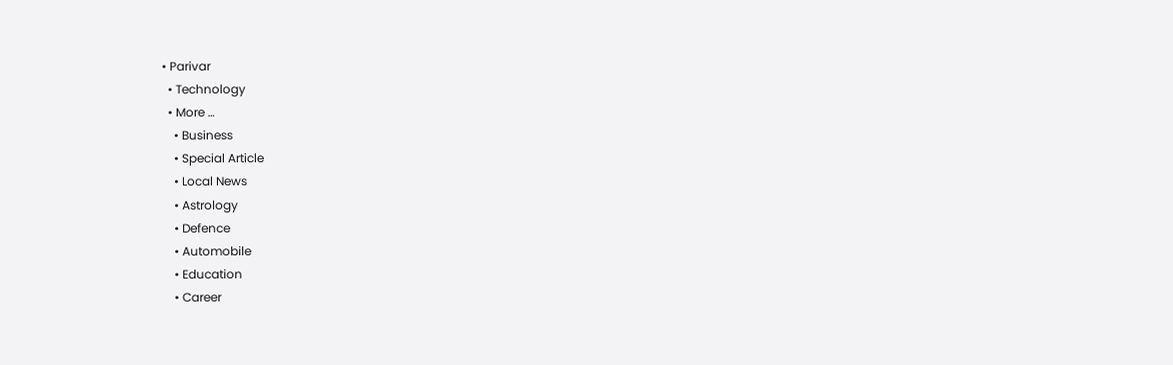• Parivar
  • Technology
  • More …
    • Business
    • Special Article
    • Local News
    • Astrology
    • Defence
    • Automobile
    • Education
    • Career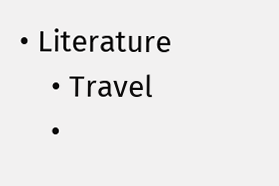• Literature
    • Travel
    •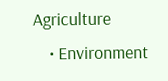Agriculture
    • Environment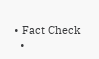• Fact Check
  •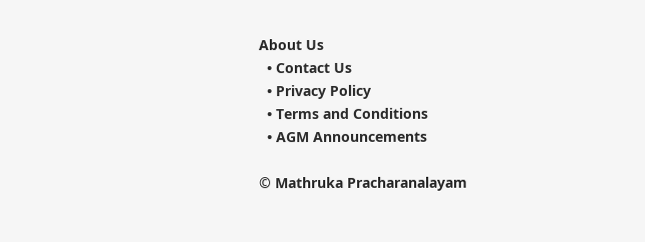About Us
  • Contact Us
  • Privacy Policy
  • Terms and Conditions
  • AGM Announcements

© Mathruka Pracharanalayam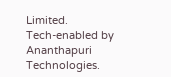Limited.
Tech-enabled by Ananthapuri Technologies.